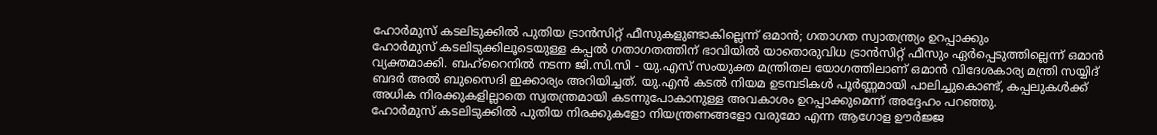ഹോർമുസ് കടലിടുക്കിൽ പുതിയ ട്രാൻസിറ്റ് ഫീസുകളുണ്ടാകില്ലെന്ന് ഒമാൻ; ഗതാഗത സ്വാതന്ത്ര്യം ഉറപ്പാക്കും
ഹോർമുസ് കടലിടുക്കിലൂടെയുള്ള കപ്പൽ ഗതാഗതത്തിന് ഭാവിയിൽ യാതൊരുവിധ ട്രാൻസിറ്റ് ഫീസും ഏർപ്പെടുത്തില്ലെന്ന് ഒമാൻ വ്യക്തമാക്കി. ബഹ്റൈനിൽ നടന്ന ജി.സി.സി - യു.എസ് സംയുക്ത മന്ത്രിതല യോഗത്തിലാണ് ഒമാൻ വിദേശകാര്യ മന്ത്രി സയ്യിദ് ബദർ അൽ ബുസൈദി ഇക്കാര്യം അറിയിച്ചത്. യു.എൻ കടൽ നിയമ ഉടമ്പടികൾ പൂർണ്ണമായി പാലിച്ചുകൊണ്ട്, കപ്പലുകൾക്ക് അധിക നിരക്കുകളില്ലാതെ സ്വതന്ത്രമായി കടന്നുപോകാനുള്ള അവകാശം ഉറപ്പാക്കുമെന്ന് അദ്ദേഹം പറഞ്ഞു.
ഹോർമുസ് കടലിടുക്കിൽ പുതിയ നിരക്കുകളോ നിയന്ത്രണങ്ങളോ വരുമോ എന്ന ആഗോള ഊർജ്ജ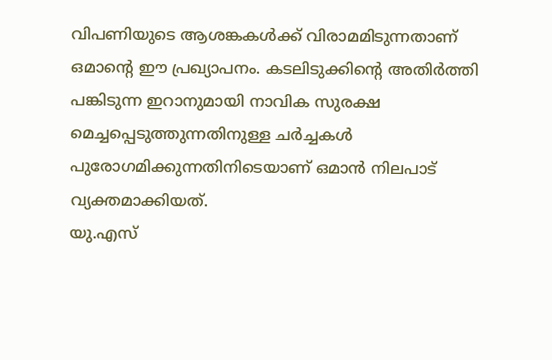വിപണിയുടെ ആശങ്കകൾക്ക് വിരാമമിടുന്നതാണ് ഒമാന്റെ ഈ പ്രഖ്യാപനം. കടലിടുക്കിന്റെ അതിർത്തി പങ്കിടുന്ന ഇറാനുമായി നാവിക സുരക്ഷ മെച്ചപ്പെടുത്തുന്നതിനുള്ള ചർച്ചകൾ പുരോഗമിക്കുന്നതിനിടെയാണ് ഒമാൻ നിലപാട് വ്യക്തമാക്കിയത്.
യു.എസ്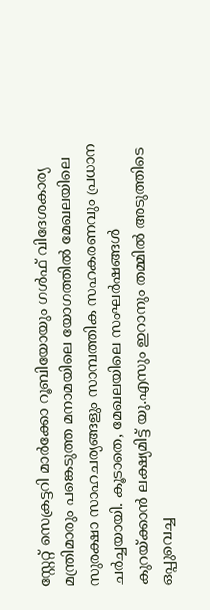സ്റ്റേറ്റ് സെക്രട്ടറി മാർക്കോ റൂബിയോയും ഗൾഫ് വിദേശകാര്യ മന്ത്രിമാരും പങ്കെടുത്ത മനാമയിലെ യോഗത്തിൽ മേഖലയിലെ സുരക്ഷാ സാഹചര്യങ്ങളും സാമ്പത്തിക സഹകരണവും പ്രധാന ചർച്ചയായി. കൂടാതെ, മേഖലയിലെ സംഘർഷങ്ങൾ കുറയ്ക്കാൻ ലക്ഷ്യമിട്ട് യു.എസും ഇറാനും തമ്മിൽ അടുത്തിടെ ഒപ്പുവെച്ച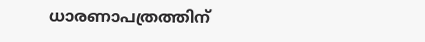ധാരണാപത്രത്തിന്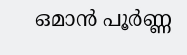ഒമാൻ പൂർണ്ണ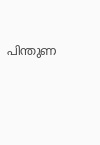പിന്തുണ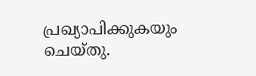പ്രഖ്യാപിക്കുകയും ചെയ്തു.